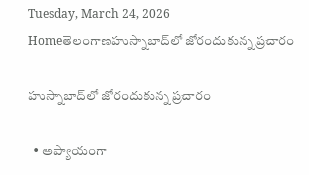Tuesday, March 24, 2026
Homeతెలంగాణహుస్నాబాద్‌లో జోరందుకున్న ప్ర‌చారం

హుస్నాబాద్‌లో జోరందుకున్న ప్ర‌చారం

  • అప్యాయంగా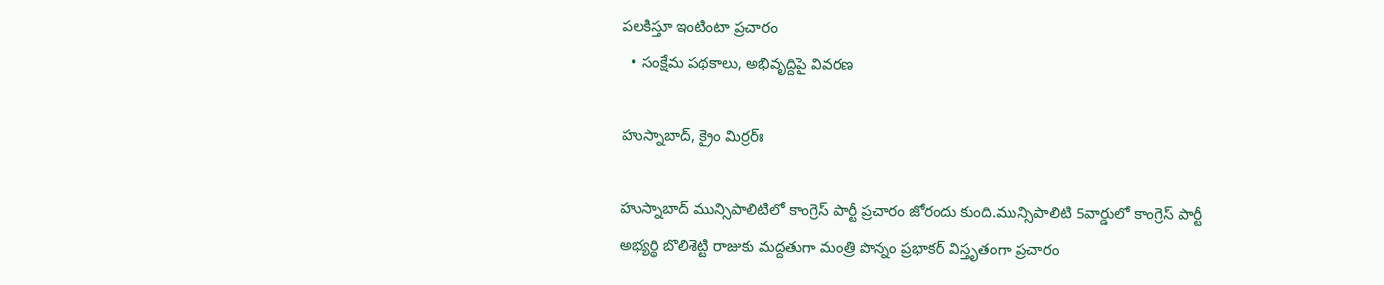ప‌ల‌కిస్తూ ఇంటింటా ప్ర‌చారం
  • సంక్షేమ ప‌థ‌కాలు, అభివృద్దిపై వివ‌ర‌ణ‌

హుస్నాబాద్‌, క్రైం మిర్ర‌ర్ః

హుస్నాబాద్ మున్సిపాలిటిలో కాంగ్రెస్ పార్టీ ప్ర‌చారం జోరందు కుంది.మున్సిపాలిటి 5వార్డులో కాంగ్రెస్ పార్టీ అభ్య‌ర్థి బొలిశెట్టి రాజుకు మ‌ద్ద‌తుగా మంత్రి పొన్నం ప్ర‌భాకర్ విస్తృతంగా ప్ర‌చారం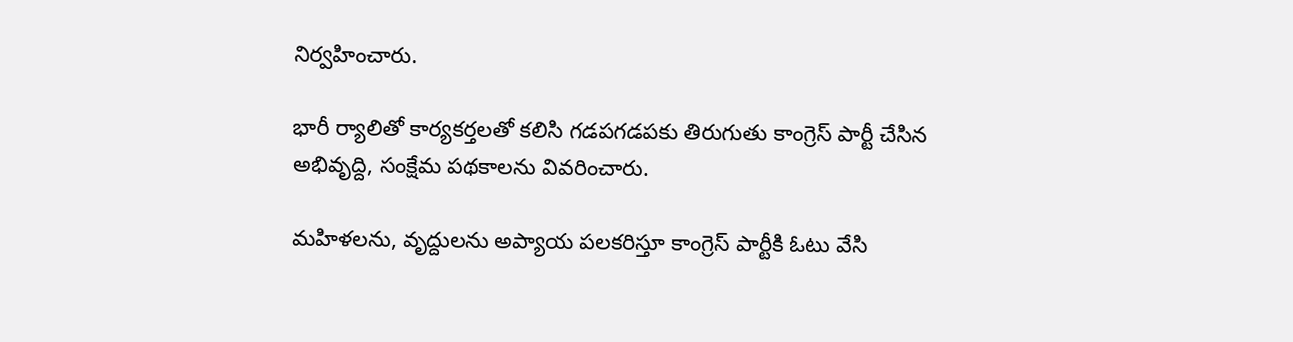నిర్వ‌హించారు.

భారీ ర్యాలితో కార్య‌క‌ర్త‌ల‌తో క‌లిసి గ‌డ‌ప‌గ‌డ‌ప‌కు తిరుగుతు కాంగ్రెస్ పార్టీ చేసిన అభివృద్ది, సంక్షేమ ప‌థ‌కాల‌ను వివ‌రించారు.

మ‌హిళ‌ల‌ను, వృద్దుల‌ను అప్యాయ ప‌ల‌క‌రిస్తూ కాంగ్రెస్ పార్టీకి ఓటు వేసి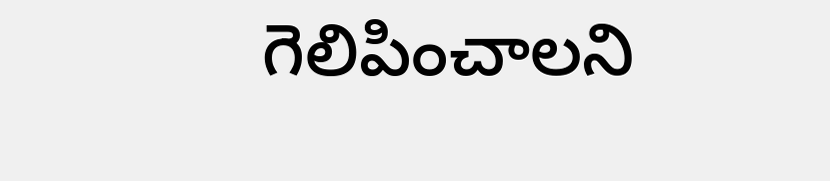గెలిపించాల‌ని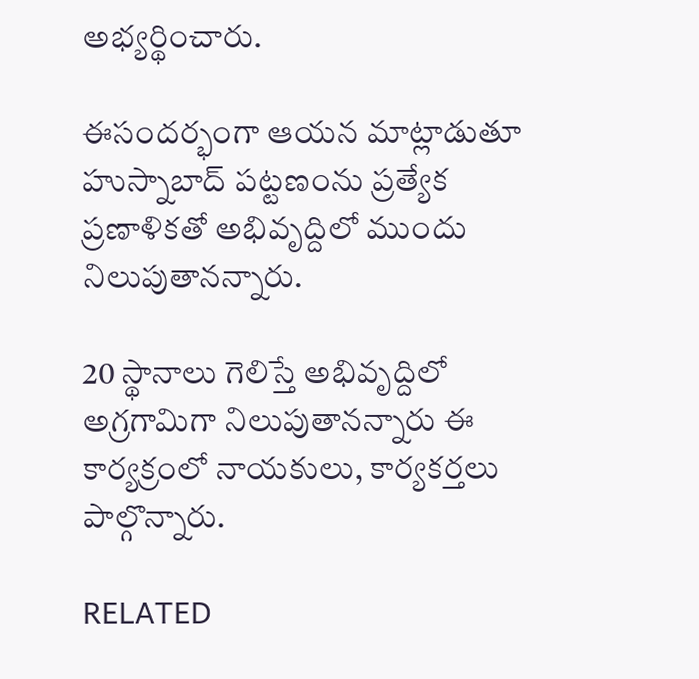అభ్య‌ర్థించారు.

ఈసంద‌ర్భంగా ఆయ‌న మాట్లాడుతూ హుస్నాబాద్ ప‌ట్ట‌ణంను ప్రత్యేక ప్ర‌ణాళిక‌తో అభివృద్దిలో ముందు నిలుపుతాన‌న్నారు.

20 స్థానాలు గెలిస్తే అభివృద్దిలో అగ్రగామిగా నిలుపుతాన‌న్నారు ఈ కార్య‌క్రంలో నాయకులు, కార్య‌క‌ర్త‌లు పాల్గొన్నారు.

RELATED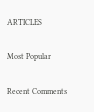ARTICLES

Most Popular

Recent Comments